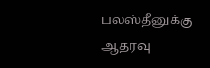பலஸ்தீனுக்கு ஆதரவு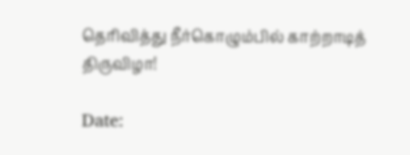தெரிவித்து நீர்கொழும்பில் காற்றாடித் திருவிழா!

Date: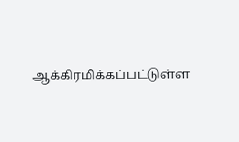ஆக்கிரமிக்கப்பட்டுள்ள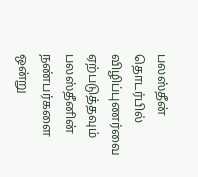பலஸ்தீன் தொடர்பில் விழிப்புணர்வை ஏற்படுத்தவும் பலஸ்தீனின் நண்பர்களை ஒன்று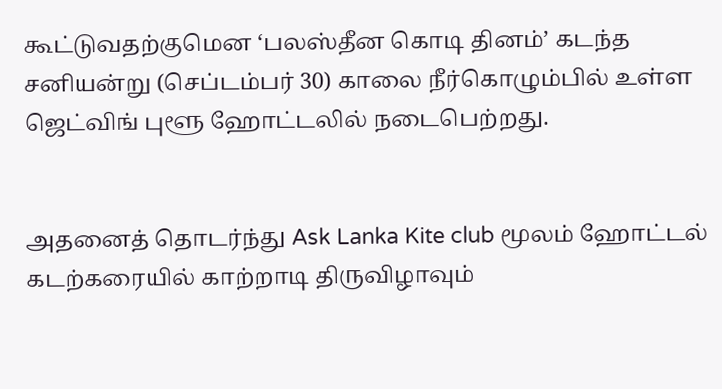கூட்டுவதற்குமென ‘பலஸ்தீன கொடி தினம்’ கடந்த சனியன்று (செப்டம்பர் 30) காலை நீர்கொழும்பில் உள்ள ஜெட்விங் புளூ ஹோட்டலில் நடைபெற்றது.


அதனைத் தொடர்ந்து Ask Lanka Kite club மூலம் ஹோட்டல் கடற்கரையில் காற்றாடி திருவிழாவும்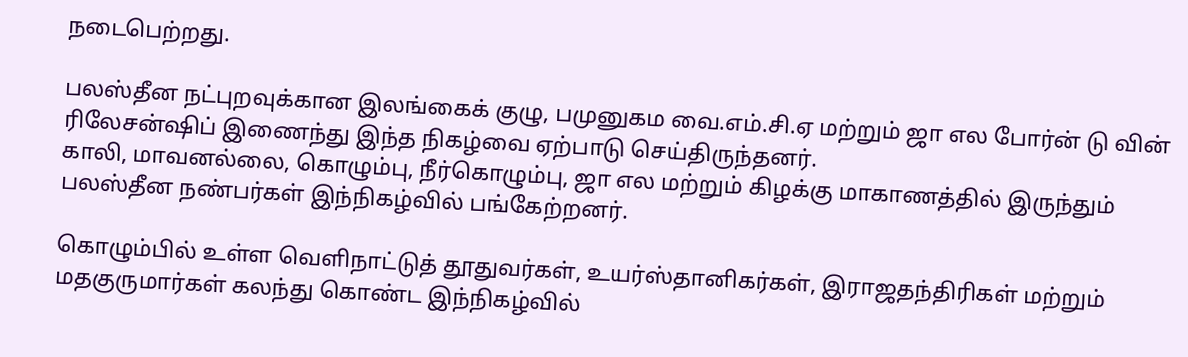நடைபெற்றது.

பலஸ்தீன நட்புறவுக்கான இலங்கைக் குழு, பமுனுகம வை.எம்.சி.ஏ மற்றும் ஜா எல போர்ன் டு வின் ரிலேசன்ஷிப் இணைந்து இந்த நிகழ்வை ஏற்பாடு செய்திருந்தனர்.
காலி, மாவனல்லை, கொழும்பு, நீர்கொழும்பு, ஜா எல மற்றும் கிழக்கு மாகாணத்தில் இருந்தும் பலஸ்தீன நண்பர்கள் இந்நிகழ்வில் பங்கேற்றனர்.

கொழும்பில் உள்ள வெளிநாட்டுத் தூதுவர்கள், உயர்ஸ்தானிகர்கள், இராஜதந்திரிகள் மற்றும் மதகுருமார்கள் கலந்து கொண்ட இந்நிகழ்வில்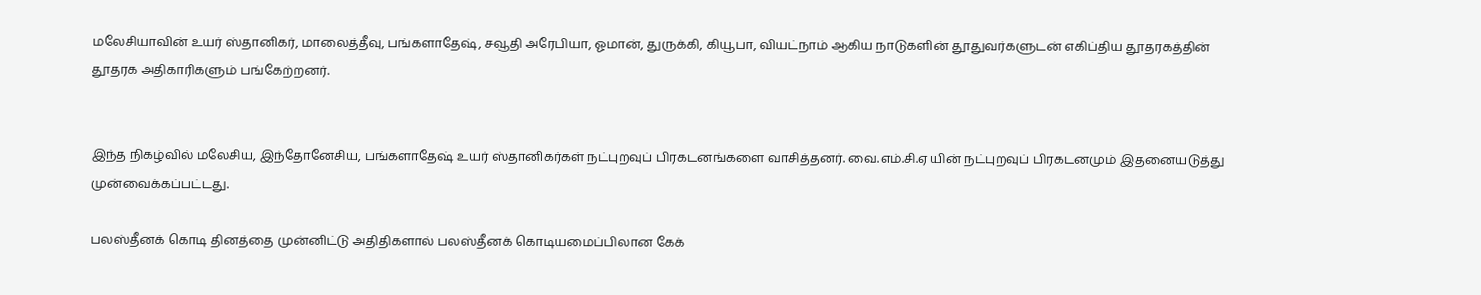மலேசியாவின் உயர் ஸ்தானிகர், மாலைத்தீவு, பங்களாதேஷ், சவூதி அரேபியா, ஓமான், துருக்கி, கியூபா, வியட்நாம் ஆகிய நாடுகளின் தூதுவர்களுடன் எகிப்திய தூதரகத்தின் தூதரக அதிகாரிகளும் பங்கேற்றனர்.


இந்த நிகழ்வில் மலேசிய, இந்தோனேசிய, பங்களாதேஷ் உயர் ஸ்தானிகர்கள் நட்புறவுப் பிரகடனங்களை வாசித்தனர். வை.எம்.சி.ஏ யின் நட்புறவுப் பிரகடனமும் இதனையடுத்து முன்வைக்கப்பட்டது.

பலஸ்தீனக் கொடி தினத்தை முன்னிட்டு அதிதிகளால் பலஸ்தீனக் கொடியமைப்பிலான கேக்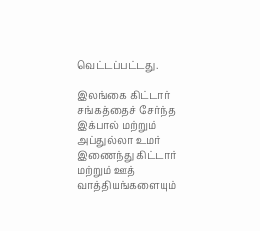வெட்டப்பட்டது.

இலங்கை கிட்டார் சங்கத்தைச் சேர்ந்த இக்பால் மற்றும் அப்துல்லா உமர் இணைந்து கிட்டார் மற்றும் ஊத் வாத்தியங்களையும்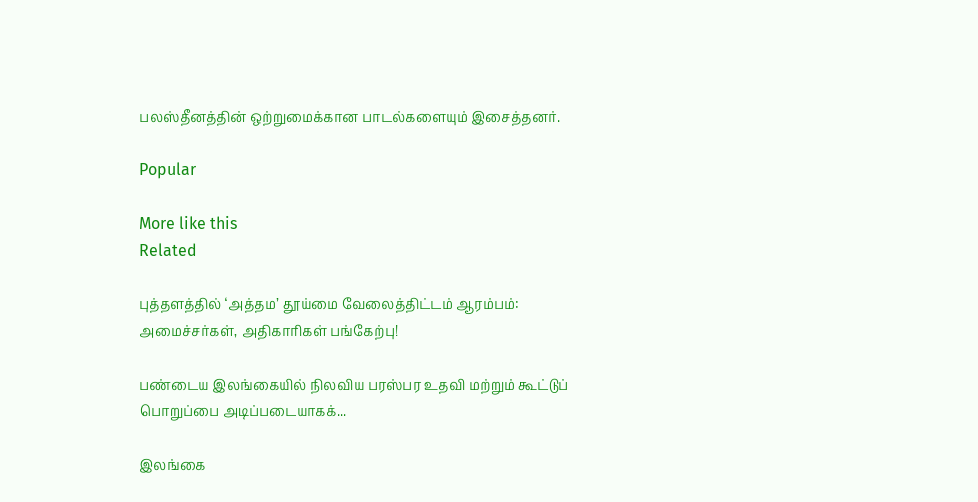பலஸ்தீனத்தின் ஒற்றுமைக்கான பாடல்களையும் இசைத்தனர்.

Popular

More like this
Related

புத்தளத்தில் ‘அத்தம’ தூய்மை வேலைத்திட்டம் ஆரம்பம்: அமைச்சர்கள், அதிகாரிகள் பங்கேற்பு!

பண்டைய இலங்கையில் நிலவிய பரஸ்பர உதவி மற்றும் கூட்டுப் பொறுப்பை அடிப்படையாகக்...

இலங்கை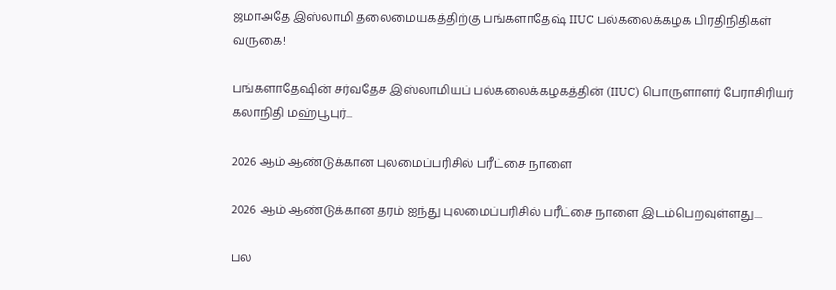ஜமாஅதே இஸ்லாமி தலைமையகத்திற்கு பங்களாதேஷ் IIUC பல்கலைக்கழக பிரதிநிதிகள் வருகை!

பங்களாதேஷின் சர்வதேச இஸ்லாமியப் பல்கலைக்கழகத்தின் (IIUC) பொருளாளர் பேராசிரியர் கலாநிதி மஹ்பூபுர்...

2026 ஆம் ஆண்டுக்கான புலமைப்பரிசில் பரீட்சை நாளை

2026 ஆம் ஆண்டுக்கான தரம் ஐந்து புலமைப்பரிசில் பரீட்சை நாளை இடம்பெறவுள்ளது....

பல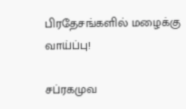பிரதேசங்களில் மழைக்கு வாய்ப்பு!

சப்ரகமுவ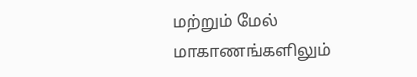மற்றும் மேல் மாகாணங்களிலும்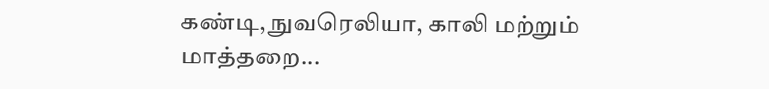கண்டி, நுவரெலியா, காலி மற்றும் மாத்தறை...